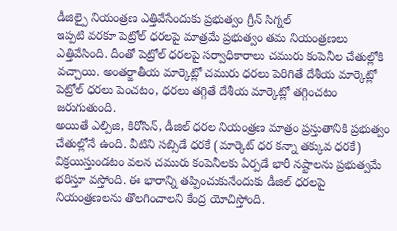డీజిల్పై నియంత్రణ ఎత్తివేసేందుకు ప్రభుత్వం గ్రీన్ సిగ్నల్
ఇప్పటి వరకూ పెట్రోల్ ధరలపై మాత్రమే ప్రభుత్వం తమ నియంత్రణలు ఎత్తివేసింది. దీంతో పెట్రోల్ ధరలపై సర్వాధికారాలు చమురు కంపెనీల చేతుల్లోకి వచ్చాయి. అంతర్జాతీయ మార్కెట్లో చమురు ధరలు పెరిగితే దేశీయ మార్కెట్లో పెట్రోల్ ధరలు పెంచటం, ధరలు తగ్గితే దేశీయ మార్కెట్లో తగ్గించటం జరుగుతుంది.
అయితే ఎల్పిజి, కిరోసిన్, డీజిల్ ధరల నియంత్రణ మాత్రం ప్రస్తుతానికి ప్రభుత్వం చేతుల్లోనే ఉంది. వీటిని సబ్సిడే ధరకే (మార్కెట్ ధర కన్నా తక్కువ ధరకే) విక్రయిస్తుండటం వలన చమురు కంపెనీలకు ఏర్పడే భారీ నష్టాలను ప్రభుత్వమే భరిస్తూ వస్తోంది. ఈ భారాన్ని తప్పించుకునేందుకు డీజిల్ ధరలపై నియంత్రణలను తొలగించాలని కేంద్ర యోచిస్తోంది.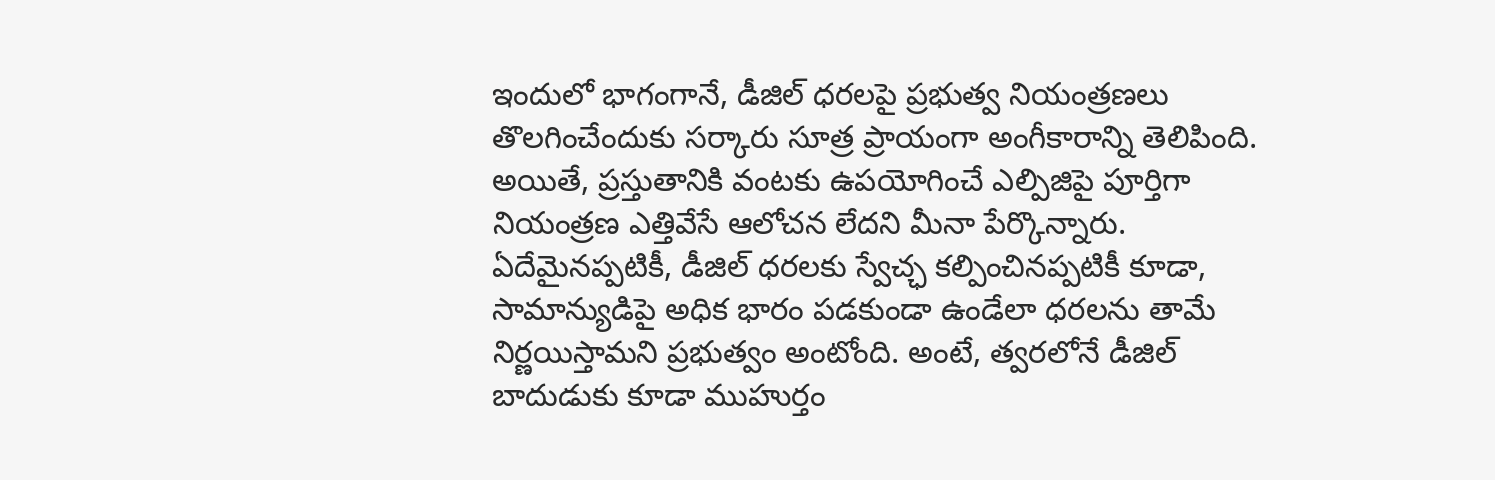ఇందులో భాగంగానే, డీజిల్ ధరలపై ప్రభుత్వ నియంత్రణలు తొలగించేందుకు సర్కారు సూత్ర ప్రాయంగా అంగీకారాన్ని తెలిపింది. అయితే, ప్రస్తుతానికి వంటకు ఉపయోగించే ఎల్పిజిపై పూర్తిగా నియంత్రణ ఎత్తివేసే ఆలోచన లేదని మీనా పేర్కొన్నారు. ఏదేమైనప్పటికీ, డీజిల్ ధరలకు స్వేచ్ఛ కల్పించినప్పటికీ కూడా, సామాన్యుడిపై అధిక భారం పడకుండా ఉండేలా ధరలను తామే నిర్ణయిస్తామని ప్రభుత్వం అంటోంది. అంటే, త్వరలోనే డీజిల్ బాదుడుకు కూడా ముహుర్తం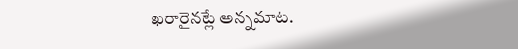ఖరారైనట్లే అన్నమాట.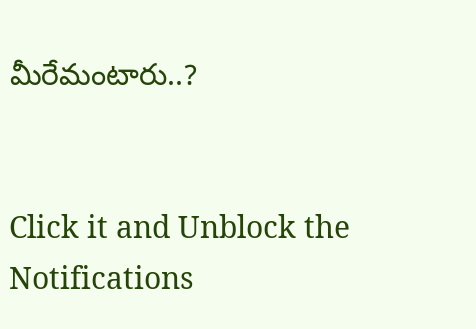మీరేమంటారు..?


Click it and Unblock the Notifications